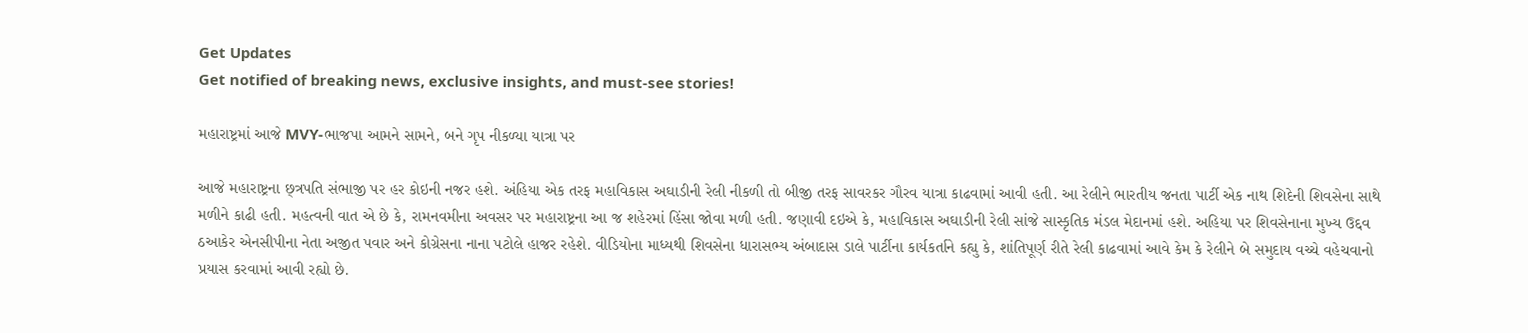Get Updates
Get notified of breaking news, exclusive insights, and must-see stories!

મહારાષ્ટ્રમાં આજે MVY-ભાજપા આમને સામને, બને ગૃપ નીકળ્યા યાત્રા પર

આજે મહારાષ્ટ્રના છ્ત્રપતિ સંભાજી પર હર કોઇની નજર હશે. અંહિયા એક તરફ મહાવિકાસ અઘાડીની રેલી નીકળી તો બીજી તરફ સાવરકર ગૌરવ યાત્રા કાઢવામાં આવી હતી. આ રેલીને ભારતીય જનતા પાર્ટી એક નાથ શિદેની શિવસેના સાથે મળીને કાઢી હતી. મહત્વની વાત એ છે કે, રામનવમીના અવસર પર મહારાષ્ટ્રના આ જ શહેરમાં હિંસા જોવા મળી હતી. જણાવી દઇએ કે, મહાવિકાસ અઘાડીની રેલી સાંજે સાસ્કૃતિક મંડલ મેદાનમાં હશે. અહિયા પર શિવસેનાના મુખ્ય ઉદ્દવ ઠઆકેર એનસીપીના નેતા અજીત પવાર અને કોગ્રેસના નાના પટોલે હાજર રહેશે. વીડિયોના માધ્યથી શિવસેના ધારાસભ્ય અંબાદાસ ડાલે પાર્ટીના કાર્યકર્તાને કહ્યુ કે, શાંતિપૂર્ણ રીતે રેલી કાઢવામાં આવે કેમ કે રેલીને બે સમુદાય વચ્ચે વહેચવાનો પ્રયાસ કરવામાં આવી રહ્યો છે.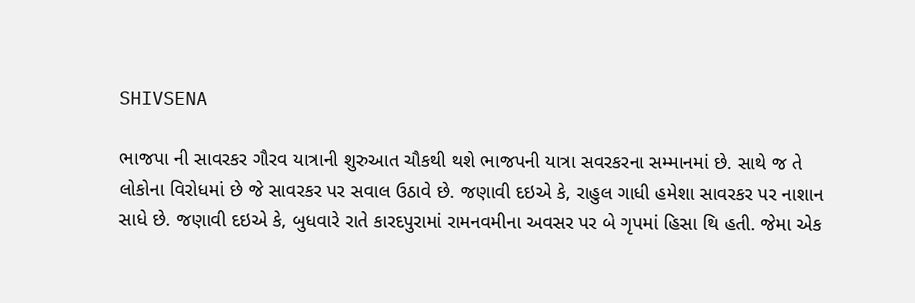SHIVSENA

ભાજપા ની સાવરકર ગૌરવ યાત્રાની શુરુઆત ચૌકથી થશે ભાજપની યાત્રા સવરકરના સમ્માનમાં છે. સાથે જ તે લોકોના વિરોધમાં છે જે સાવરકર પર સવાલ ઉઠાવે છે. જણાવી દઇએ કે, રાહુલ ગાધી હમેશા સાવરકર પર નાશાન સાધે છે. જણાવી દઇએ કે, બુધવારે રાતે કારદપુરામાં રામનવમીના અવસર પર બે ગૃપમાં હિસા થિ હતી. જેમા એક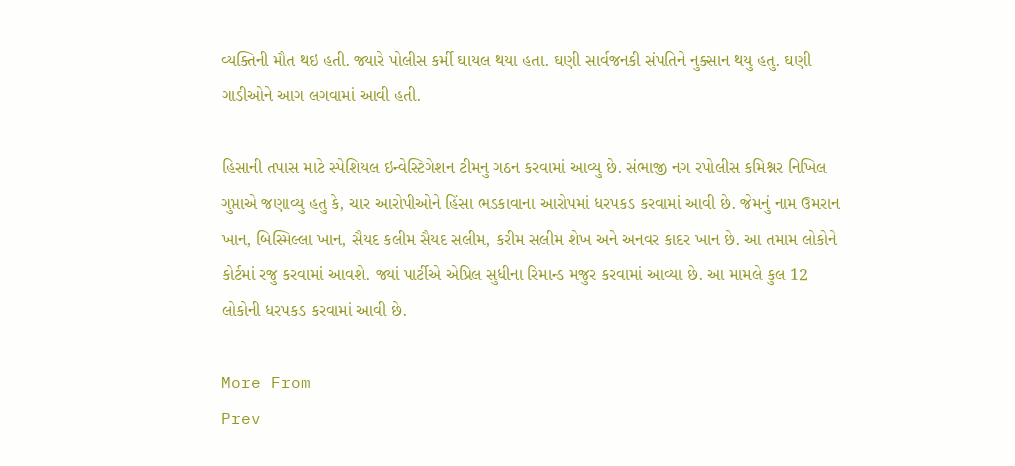વ્યક્તિની મૌત થઇ હતી. જ્યારે પોલીસ કર્મી ઘાયલ થયા હતા. ઘણી સાર્વજનકી સંપતિને નુક્સાન થયુ હતુ. ઘણી ગાડીઓને આગ લગવામાં આવી હતી.

હિસાની તપાસ માટે સ્પેશિયલ ઇન્વેસ્ટિગેશન ટીમનુ ગઠન કરવામાં આવ્યુ છે. સંભાજી નગ રપોલીસ કમિશ્નર નિખિલ ગુપ્તાએ જણાવ્યુ હતુ કે, ચાર આરોપીઓને હિંસા ભડકાવાના આરોપમાં ધરપકડ કરવામાં આવી છે. જેમનું નામ ઉમરાન ખાન, બિસ્મિલ્લા ખાન, સૈયદ કલીમ સૈયદ સલીમ, કરીમ સલીમ શેખ અને અનવર કાદર ખાન છે. આ તમામ લોકોને કોર્ટમાં રજુ કરવામાં આવશે. જ્યાં પાર્ટીએ એપ્રિલ સુધીના રિમાન્ડ મજુર કરવામાં આવ્યા છે. આ મામલે કુલ 12 લોકોની ધરપકડ કરવામાં આવી છે.

More From
Prev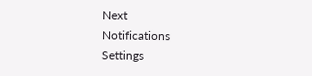Next
Notifications
Settings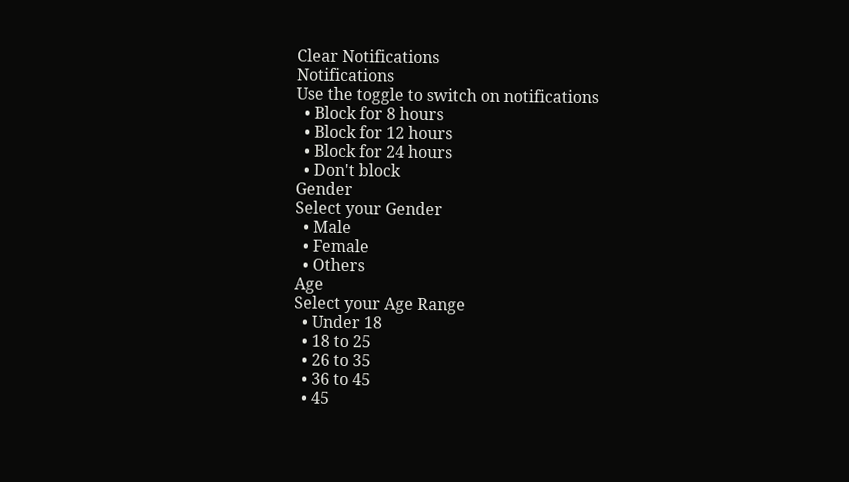Clear Notifications
Notifications
Use the toggle to switch on notifications
  • Block for 8 hours
  • Block for 12 hours
  • Block for 24 hours
  • Don't block
Gender
Select your Gender
  • Male
  • Female
  • Others
Age
Select your Age Range
  • Under 18
  • 18 to 25
  • 26 to 35
  • 36 to 45
  • 45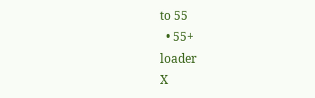to 55
  • 55+
loader
X